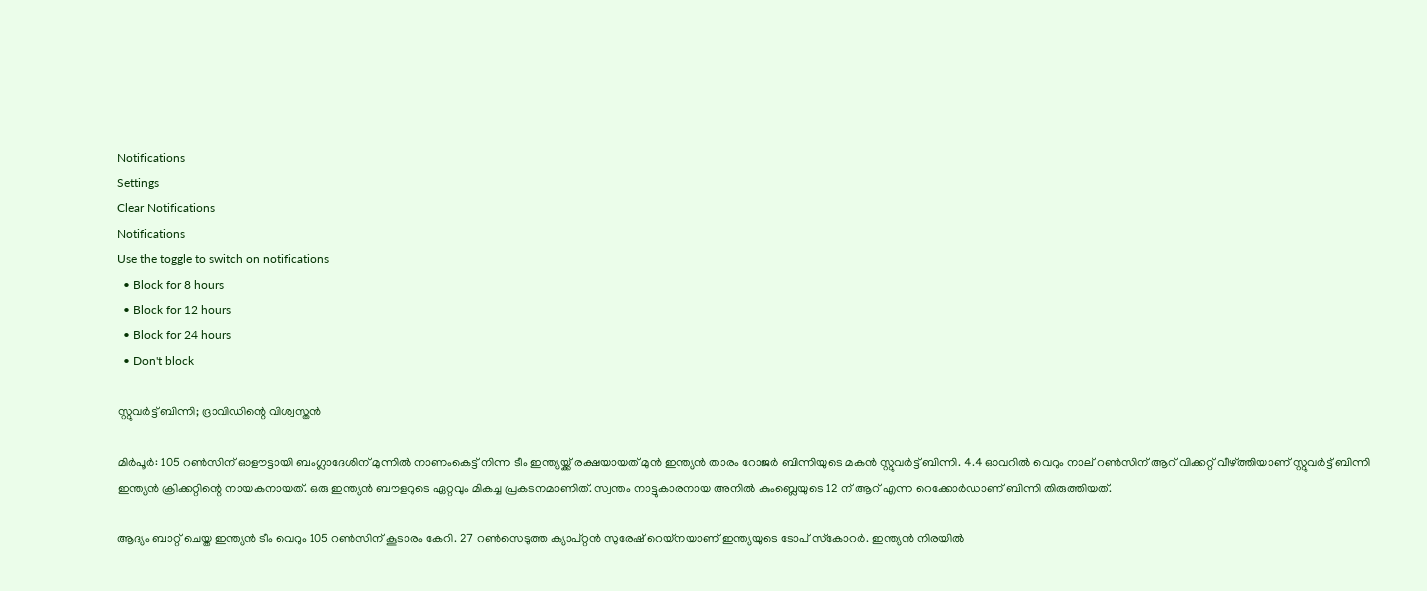Notifications
Settings
Clear Notifications
Notifications
Use the toggle to switch on notifications
  • Block for 8 hours
  • Block for 12 hours
  • Block for 24 hours
  • Don't block

സ്റ്റുവര്‍ട്ട് ബിന്നി; ദ്രാവിഡിന്റെ വിശ്വസ്തന്‍

മിര്‍പൂര്‍: 105 റണ്‍സിന് ഓളൗട്ടായി ബംഗ്ലാദേശിന് മുന്നില്‍ നാണംകെട്ട് നിന്ന ടീം ഇന്ത്യയ്ക്ക് രക്ഷയായത് മുന്‍ ഇന്ത്യന്‍ താരം റോജര്‍ ബിന്നിയുടെ മകന്‍ സ്റ്റുവര്‍ട്ട് ബിന്നി. 4.4 ഓവറില്‍ വെറും നാല് റൺസിന് ആറ് വിക്കറ്റ് വീഴ്ത്തിയാണ് സ്റ്റുവര്‍ട്ട് ബിന്നി ഇന്ത്യന്‍ ക്രിക്കറ്റിന്റെ നായകനായത്. ഒരു ഇന്ത്യന്‍ ബൗളറുടെ ഏറ്റവും മികച്ച പ്രകടനമാണിത്. സ്വന്തം നാട്ടുകാരനായ അനില്‍ കുംബ്ലെയുടെ 12 ന് ആറ് എന്ന റെക്കോര്‍ഡാണ് ബിന്നി തിരുത്തിയത്.

ആദ്യം ബാറ്റ് ചെയ്ത ഇന്ത്യന്‍ ടീം വെറും 105 റണ്‍സിന് കൂടാരം കേറി. 27 റണ്‍സെടുത്ത ക്യാപ്റ്റന്‍ സുരേഷ് റെയ്‌നയാണ് ഇന്ത്യയുടെ ടോപ് സ്‌കോറര്‍. ഇന്ത്യന്‍ നിരയില്‍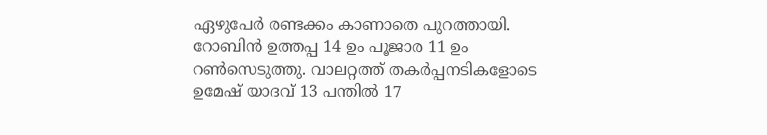ഏഴുപേര്‍ രണ്ടക്കം കാണാതെ പുറത്തായി. റോബിന്‍ ഉത്തപ്പ 14 ഉം പൂജാര 11 ഉം റണ്‍സെടുത്തു. വാലറ്റത്ത് തകര്‍പ്പനടികളോടെ ഉമേഷ് യാദവ് 13 പന്തില്‍ 17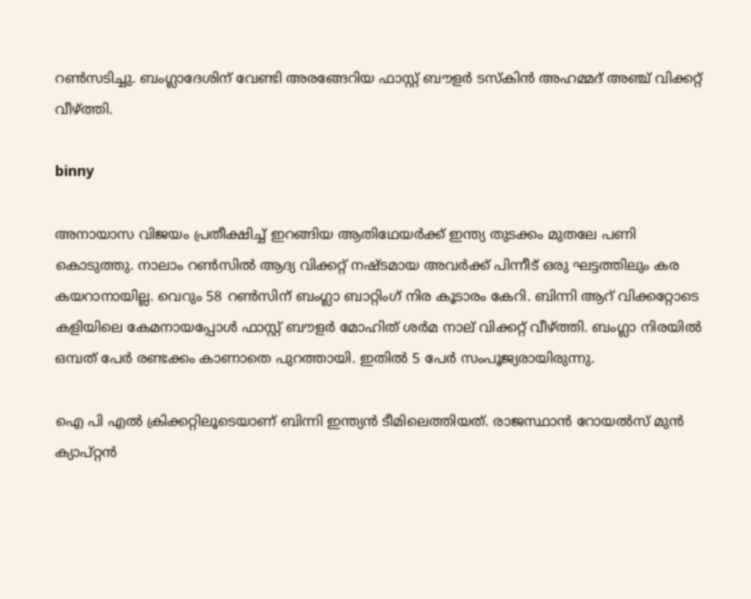റണ്‍സടിച്ചു. ബംഗ്ലാദേശിന് വേണ്ടി അരങ്ങേറിയ ഫാസ്റ്റ് ബൗളര്‍ ടസ്‌കിന്‍ അഹമ്മദ് അഞ്ച് വിക്കറ്റ് വീഴ്ത്തി.

binny

അനായാസ വിജയം പ്രതീക്ഷിച്ച് ഇറങ്ങിയ ആതിഥേയര്‍ക്ക് ഇന്ത്യ തുടക്കം മുതലേ പണി കൊടുത്തു. നാലാം റണ്‍സില്‍ ആദ്യ വിക്കറ്റ് നഷ്ടമായ അവര്‍ക്ക് പിന്നീട് ഒരു ഘട്ടത്തിലും കര കയറാനായില്ല. വെറും 58 റണ്‍സിന് ബംഗ്ലാ ബാറ്റിംഗ് നിര കൂടാരം കേറി. ബിന്നി ആറ് വിക്കറ്റോടെ കളിയിലെ കേമനായപ്പോള്‍ ഫാസ്റ്റ് ബൗളര്‍ മോഹിത് ശര്‍മ നാല് വിക്കറ്റ് വീഴ്ത്തി. ബംഗ്ലാ നിരയില്‍ ഒമ്പത് പേര്‍ രണ്ടക്കം കാണാതെ പുറത്തായി. ഇതില്‍ 5 പേര്‍ സംപൂജ്യരായിരുന്നു.

ഐ പി എല്‍ ക്രിക്കറ്റിലൂടെയാണ് ബിന്നി ഇന്ത്യന്‍ ടീമിലെത്തിയത്. രാജസ്ഥാന്‍ റോയല്‍സ് മുന്‍ ക്യാപ്റ്റന്‍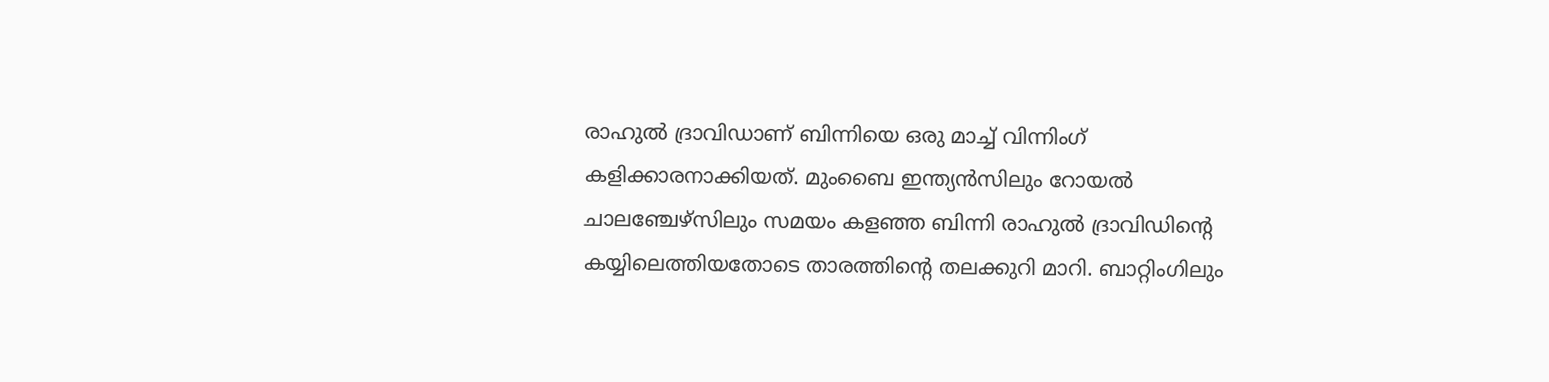രാഹുല്‍ ദ്രാവിഡാണ് ബിന്നിയെ ഒരു മാച്ച് വിന്നിംഗ് കളിക്കാരനാക്കിയത്. മുംബൈ ഇന്ത്യന്‍സിലും റോയല്‍ ചാലഞ്ചേഴ്‌സിലും സമയം കളഞ്ഞ ബിന്നി രാഹുല്‍ ദ്രാവിഡിന്റെ കയ്യിലെത്തിയതോടെ താരത്തിന്റെ തലക്കുറി മാറി. ബാറ്റിംഗിലും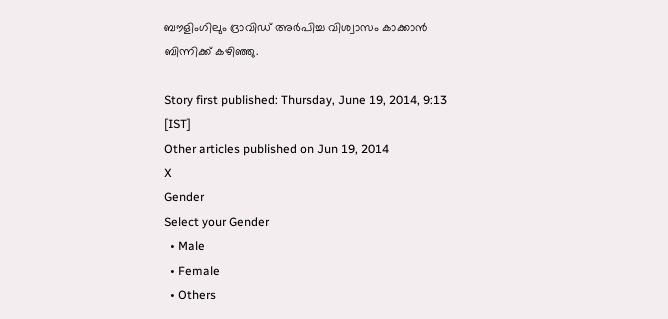ബൗളിംഗിലും ദ്രാവിഡ് അര്‍പിച്ച വിശ്വാസം കാക്കാന്‍ ബിന്നിക്ക് കഴിഞ്ഞു.

Story first published: Thursday, June 19, 2014, 9:13 [IST]
Other articles published on Jun 19, 2014
X
Gender
Select your Gender
  • Male
  • Female
  • Others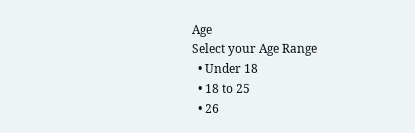Age
Select your Age Range
  • Under 18
  • 18 to 25
  • 26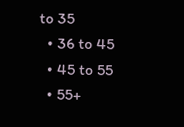to 35
  • 36 to 45
  • 45 to 55
  • 55+